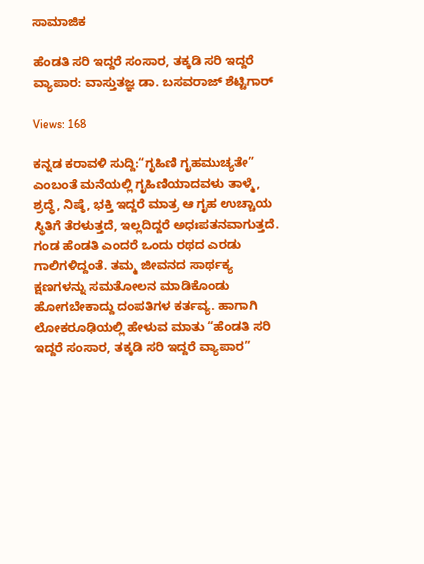ಸಾಮಾಜಿಕ

ಹೆಂಡತಿ ಸರಿ ಇದ್ದರೆ ಸಂಸಾರ, ತಕ್ಕಡಿ ಸರಿ ಇದ್ದರೆ ವ್ಯಾಪಾರ: ವಾಸ್ತುತಜ್ಞ ಡಾ. ಬಸವರಾಜ್ ಶೆಟ್ಟಿಗಾರ್

Views: 168

ಕನ್ನಡ ಕರಾವಳಿ ಸುದ್ದಿ:“ಗೃಹಿಣಿ ಗೃಹಮುಚ್ಯತೇ” ಎಂಬಂತೆ ಮನೆಯಲ್ಲಿ ಗೃಹಿಣಿಯಾದವಳು ತಾಳ್ಮೆ, ಶ್ರದ್ಧೆ, ನಿಷ್ಠೆ, ಭಕ್ತಿ ಇದ್ದರೆ ಮಾತ್ರ ಆ ಗೃಹ ಉಚ್ಚಾಯ ಸ್ಥಿತಿಗೆ ತೆರಳುತ್ತದೆ, ಇಲ್ಲದಿದ್ದರೆ ಅಧಃಪತನವಾಗುತ್ತದೆ. ಗಂಡ ಹೆಂಡತಿ ಎಂದರೆ ಒಂದು ರಥದ ಎರಡು ಗಾಲಿಗಳಿದ್ದಂತೆ. ತಮ್ಮ ಜೀವನದ ಸಾರ್ಥಕ್ಯ ಕ್ಷಣಗಳನ್ನು ಸಮತೋಲನ ಮಾಡಿಕೊಂಡು ಹೋಗಬೇಕಾದ್ದು ದಂಪತಿಗಳ ಕರ್ತವ್ಯ. ಹಾಗಾಗಿ ಲೋಕರೂಢಿಯಲ್ಲಿ ಹೇಳುವ ಮಾತು “ಹೆಂಡತಿ ಸರಿ ಇದ್ದರೆ ಸಂಸಾರ, ತಕ್ಕಡಿ ಸರಿ ಇದ್ದರೆ ವ್ಯಾಪಾರ”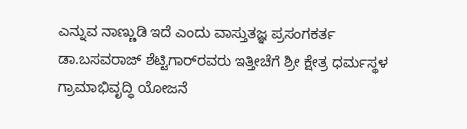ಎನ್ನುವ ನಾಣ್ಣುಡಿ ಇದೆ ಎಂದು ವಾಸ್ತುತಜ್ಞ ಪ್ರಸಂಗಕರ್ತ ಡಾ.ಬಸವರಾಜ್ ಶೆಟ್ಟಿಗಾರ್‌ರವರು ಇತ್ತೀಚೆಗೆ ಶ್ರೀ ಕ್ಷೇತ್ರ ಧರ್ಮಸ್ಥಳ ಗ್ರಾಮಾಭಿವೃದ್ಧಿ ಯೋಜನೆ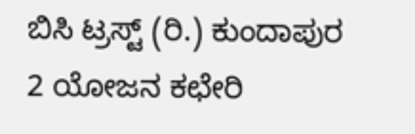ಬಿಸಿ ಟ್ರಸ್ಟ್ (ರಿ.) ಕುಂದಾಪುರ 2 ಯೋಜನ ಕಛೇರಿ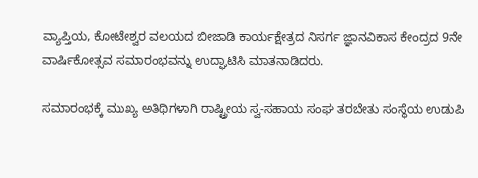ವ್ಯಾಪ್ತಿಯ, ಕೋಟೇಶ್ವರ ವಲಯದ ಬೀಜಾಡಿ ಕಾರ್ಯಕ್ಷೇತ್ರದ ನಿಸರ್ಗ ಜ್ಞಾನವಿಕಾಸ ಕೇಂದ್ರದ 9ನೇ ವಾರ್ಷಿಕೋತ್ಸವ ಸಮಾರಂಭವನ್ನು ಉದ್ಘಾಟಿಸಿ ಮಾತನಾಡಿದರು.

ಸಮಾರಂಭಕ್ಕೆ ಮುಖ್ಯ ಅತಿಥಿಗಳಾಗಿ ರಾಷ್ಟ್ರೀಯ ಸ್ವ-ಸಹಾಯ ಸಂಘ ತರಬೇತು ಸಂಸ್ಥೆಯ ಉಡುಪಿ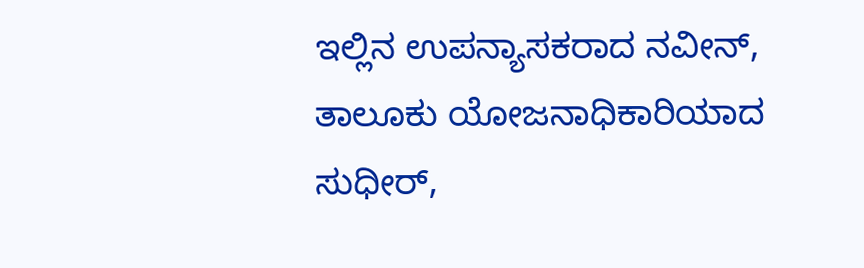ಇಲ್ಲಿನ ಉಪನ್ಯಾಸಕರಾದ ನವೀನ್, ತಾಲೂಕು ಯೋಜನಾಧಿಕಾರಿಯಾದ ಸುಧೀರ್,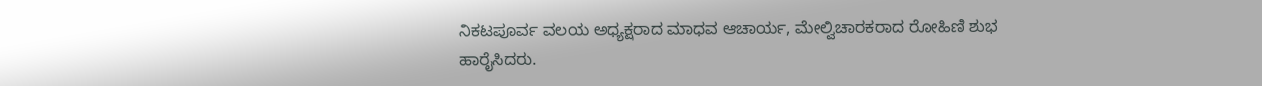ನಿಕಟಪೂರ್ವ ವಲಯ ಅಧ್ಯಕ್ಷರಾದ ಮಾಧವ ಆಚಾರ್ಯ, ಮೇಲ್ವಿಚಾರಕರಾದ ರೋಹಿಣಿ ಶುಭ ಹಾರೈಸಿದರು.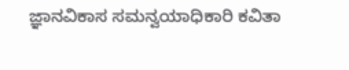ಜ್ಞಾನವಿಕಾಸ ಸಮನ್ವಯಾಧಿಕಾರಿ ಕವಿತಾ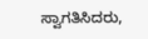ಸ್ವಾಗತಿಸಿದರು,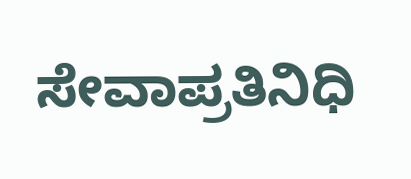ಸೇವಾಪ್ರತಿನಿಧಿ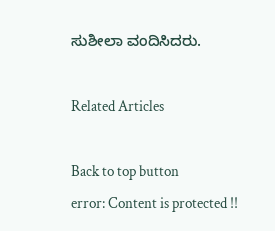ಸುಶೀಲಾ ವಂದಿಸಿದರು.

Related Articles

Back to top button
error: Content is protected !!